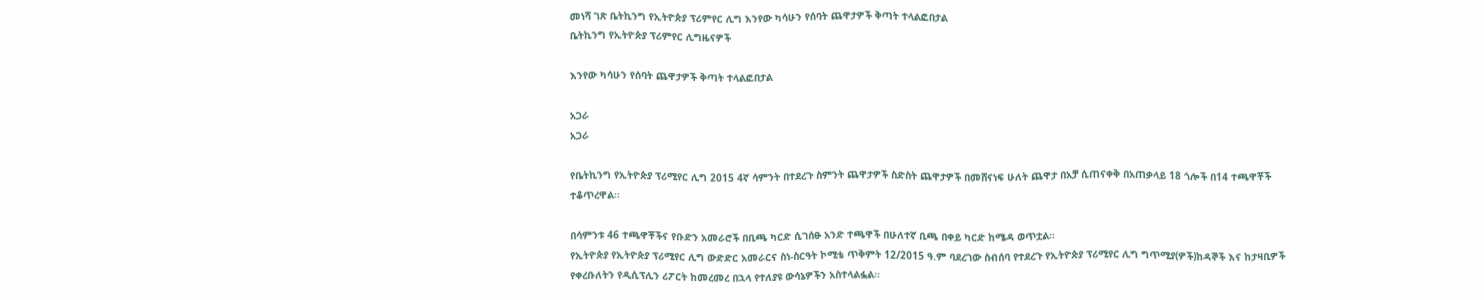መነሻ ገጽ ቤትኪንግ የኢትዮጵያ ፕሪምየር ሊግ እንየው ካሳሁን የሰባት ጨዋታዎች ቅጣት ተላልፎበታል
ቤትኪንግ የኢትዮጵያ ፕሪምየር ሊግዜናዎች

እንየው ካሳሁን የሰባት ጨዋታዎች ቅጣት ተላልፎበታል

አጋራ
አጋራ

የቤትኪንግ የኢትዮጵያ ፕሪሚየር ሊግ 2015 4ኛ ሳምንት በተደረጉ ስምንት ጨዋታዎች ስድስት ጨዋታዎች በመሸናነፍ ሁለት ጨዋታ በአቻ ሲጠናቀቅ በአጠቃላይ 18 ጎሎች በ14 ተጫዋቾች ተቆጥረዋል።

በሳምንቱ 46 ተጫዋቾችና የቡድን አመራሮች በቢጫ ካርድ ሲገሰፁ አንድ ተጫዋች በሁለተኛ ቢጫ በቀይ ካርድ ከሜዳ ወጥቷል።
የኢትዮጵያ የኢትዮጵያ ፕሪሚየር ሊግ ውድድር አመራርና ስነ-ስርዓት ኮሚቴ ጥቅምት 12/2015 ዓ.ም ባደረገው ስብሰባ የተደረጉ የኢትዮጵያ ፕሪሚየር ሊግ ግጥሚያ(ዎች)ከዳኞች እና ከታዛቢዎች የቀረቡለትን የዲሲፕሊን ሪፖርት ከመረመረ በኋላ የተለያዩ ውሳኔዎችን አስተላልፏል።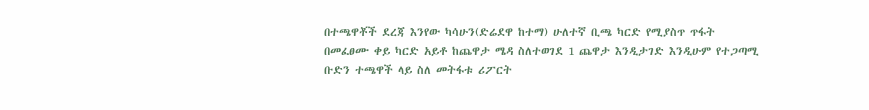በተጫዋቾች ደረጃ እንየው ካሳሁን(ድሬደዋ ከተማ) ሁለተኛ ቢጫ ካርድ የሚያስጥ ጥፋት በመፈፀሙ ቀይ ካርድ አይቶ ከጨዋታ ሜዳ ስለተወገደ 1 ጨዋታ እንዲታገድ እንዲሁም የተጋጣሚ ቡድን ተጫዋች ላይ ስለ መትፋቱ ሪፖርት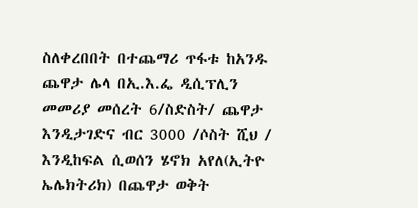ስለቀረበበት በተጨማሪ ጥፋቱ ከአንዱ ጨዋታ ሌላ በኢ.እ.ፌ ዲሲፕሊን መመሪያ መሰረት 6/ስድስት/ ጨዋታ እንዲታገድና ብር 3000 /ሶስት ሺህ / እንዲከፍል ሲወሰን ሄኖክ አየለ(ኢትዮ ኤሌክትሪክ) በጨዋታ ወቅት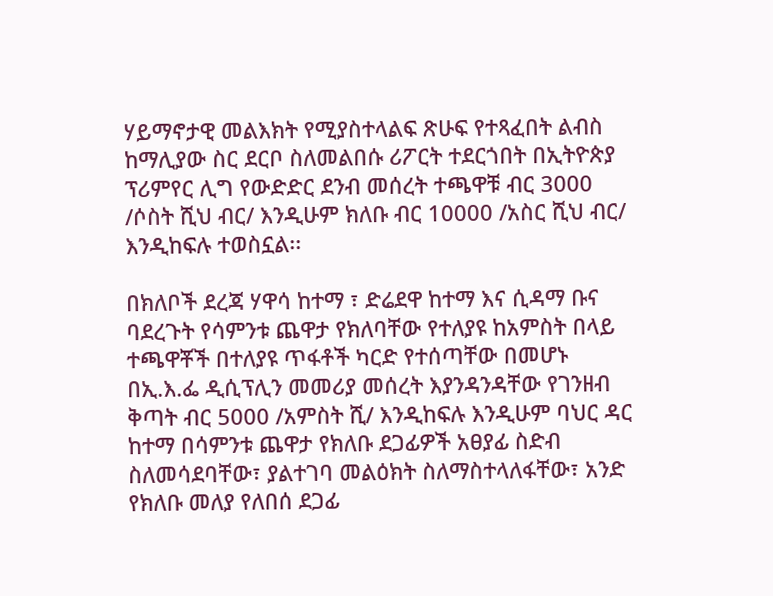ሃይማኖታዊ መልእክት የሚያስተላልፍ ጽሁፍ የተጻፈበት ልብስ ከማሊያው ስር ደርቦ ስለመልበሱ ሪፖርት ተደርጎበት በኢትዮጵያ ፕሪምየር ሊግ የውድድር ደንብ መሰረት ተጫዋቹ ብር 3000 /ሶስት ሺህ ብር/ እንዲሁም ክለቡ ብር 10000 /አስር ሺህ ብር/ እንዲከፍሉ ተወስኗል፡፡

በክለቦች ደረጃ ሃዋሳ ከተማ ፣ ድሬደዋ ከተማ እና ሲዳማ ቡና ባደረጉት የሳምንቱ ጨዋታ የክለባቸው የተለያዩ ከአምስት በላይ ተጫዋቾች በተለያዩ ጥፋቶች ካርድ የተሰጣቸው በመሆኑ በኢ.እ.ፌ ዲሲፕሊን መመሪያ መሰረት እያንዳንዳቸው የገንዘብ ቅጣት ብር 5000 /አምስት ሺ/ እንዲከፍሉ እንዲሁም ባህር ዳር ከተማ በሳምንቱ ጨዋታ የክለቡ ደጋፊዎች አፀያፊ ስድብ ስለመሳደባቸው፣ ያልተገባ መልዕክት ስለማስተላለፋቸው፣ አንድ የክለቡ መለያ የለበሰ ደጋፊ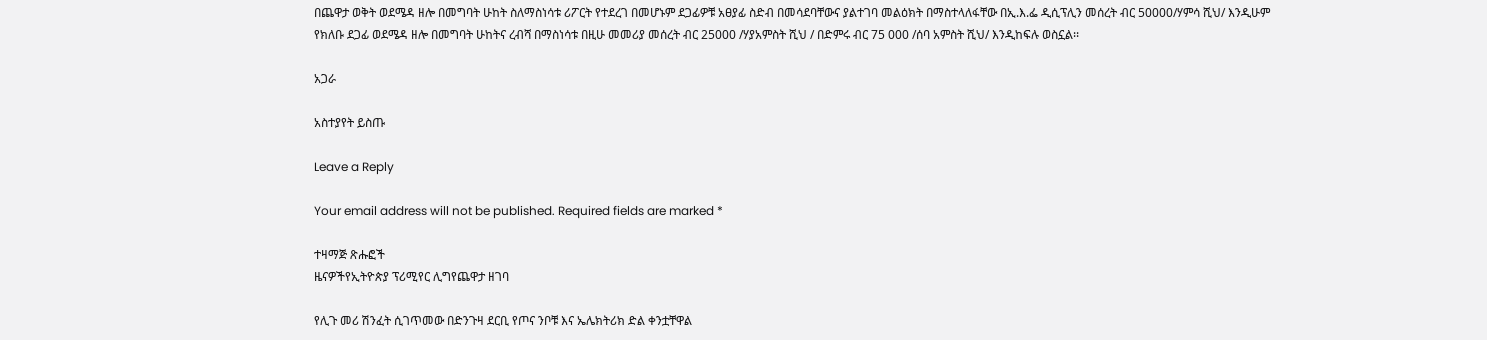በጨዋታ ወቅት ወደሜዳ ዘሎ በመግባት ሁከት ስለማስነሳቱ ሪፖርት የተደረገ በመሆኑም ደጋፊዎቹ አፀያፊ ስድብ በመሳደባቸውና ያልተገባ መልዕክት በማስተላለፋቸው በኢ.እ.ፌ ዲሲፕሊን መሰረት ብር 50000/ሃምሳ ሺህ/ እንዲሁም የክለቡ ደጋፊ ወደሜዳ ዘሎ በመግባት ሁከትና ረብሻ በማስነሳቱ በዚሁ መመሪያ መሰረት ብር 25000 /ሃያአምስት ሺህ / በድምሩ ብር 75 000 /ሰባ አምስት ሺህ/ እንዲከፍሉ ወስኗል፡፡

አጋራ

አስተያየት ይስጡ

Leave a Reply

Your email address will not be published. Required fields are marked *

ተዛማጅ ጽሑፎች
ዜናዎችየኢትዮጵያ ፕሪሚየር ሊግየጨዋታ ዘገባ

የሊጉ መሪ ሽንፈት ሲገጥመው በድንጉዛ ደርቢ የጦና ንቦቹ እና ኤሌክትሪክ ድል ቀንቷቸዋል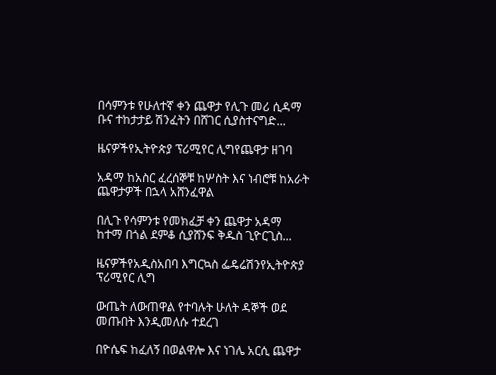በሳምንቱ የሁለተኛ ቀን ጨዋታ የሊጉ መሪ ሲዳማ ቡና ተከታታይ ሽንፈትን በሸገር ሲያስተናግድ...

ዜናዎችየኢትዮጵያ ፕሪሚየር ሊግየጨዋታ ዘገባ

አዳማ ከአስር ፈረሰኞቹ ከሦስት እና ነብሮቹ ከአራት ጨዋታዎች በኋላ አሸንፈዋል

በሊጉ የሳምንቱ የመክፈቻ ቀን ጨዋታ አዳማ ከተማ በጎል ደምቆ ሲያሸንፍ ቅዱስ ጊዮርጊስ...

ዜናዎችየአዲስአበባ እግርኳስ ፌዴሬሽንየኢትዮጵያ ፕሪሚየር ሊግ

ውጤት ለውጠዋል የተባሉት ሁለት ዳኞች ወደ መጡበት እንዲመለሱ ተደረገ

በዮሴፍ ከፈለኝ በወልዋሎ እና ነገሌ አርሲ ጨዋታ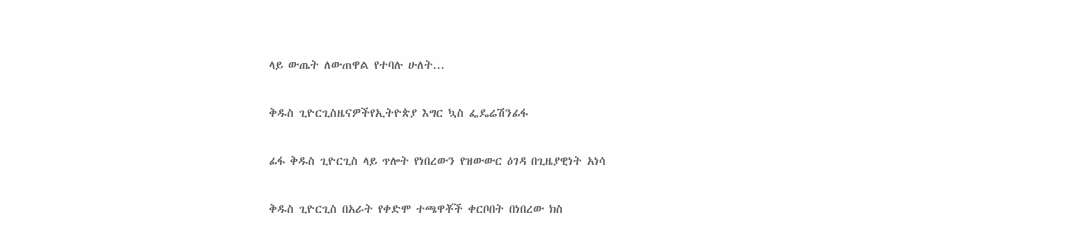ላይ ውጤት ለውጠዋል የተባሉ ሁለት...

ቅዱስ ጊዮርጊስዜናዎችየኢትዮጵያ እግር ኳስ ፌዴሬሽንፊፋ

ፊፋ ቅዱስ ጊዮርጊስ ላይ ጥሎት የነበረውን የዝውውር ዕገዳ በጊዜያዊነት አነሳ

ቅዱስ ጊዮርጊስ በአራት የቀድሞ ተጫዋቾች ቀርቦበት በነበረው ክስ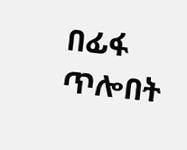በፊፋ ጥሎበት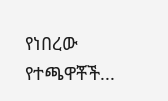የነበረው የተጫዋቾች...